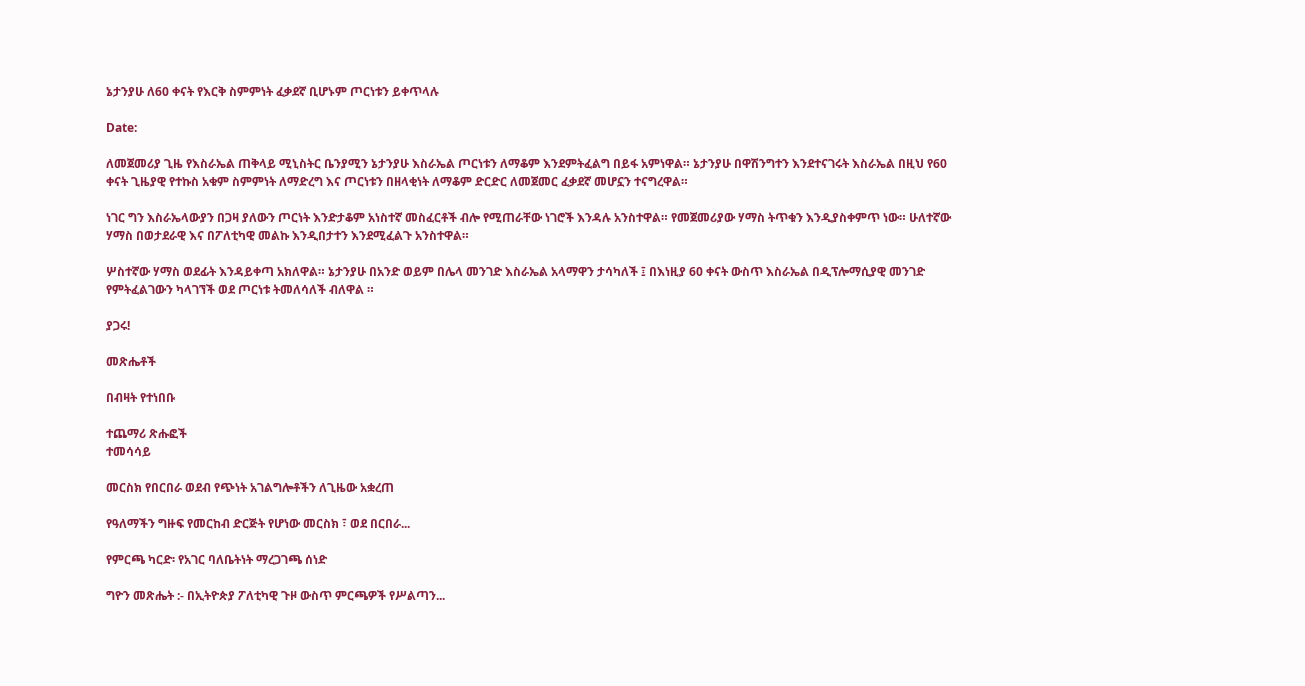ኔታንያሁ ለ60 ቀናት የእርቅ ስምምነት ፈቃደኛ ቢሆኑም ጦርነቱን ይቀጥላሉ

Date:

ለመጀመሪያ ጊዜ የእስራኤል ጠቅላይ ሚኒስትር ቤንያሚን ኔታንያሁ እስራኤል ጦርነቱን ለማቆም እንደምትፈልግ በይፋ አምነዋል። ኔታንያሁ በዋሽንግተን እንደተናገሩት እስራኤል በዚህ የ60 ቀናት ጊዜያዊ የተኩስ አቁም ስምምነት ለማድረግ እና ጦርነቱን በዘላቂነት ለማቆም ድርድር ለመጀመር ፈቃደኛ መሆኗን ተናግረዋል።

ነገር ግን እስራኤላውያን በጋዛ ያለውን ጦርነት እንድታቆም አነስተኛ መስፈርቶች ብሎ የሚጠራቸው ነገሮች እንዳሉ አንስተዋል። የመጀመሪያው ሃማስ ትጥቁን እንዲያስቀምጥ ነው። ሁለተኛው ሃማስ በወታደራዊ እና በፖለቲካዊ መልኩ እንዲበታተን እንደሚፈልጉ አንስተዋል።

ሦስተኛው ሃማስ ወደፊት እንዳይቀጣ አክለዋል። ኔታንያሁ በአንድ ወይም በሌላ መንገድ እስራኤል አላማዋን ታሳካለች ፤ በእነዚያ 60 ቀናት ውስጥ እስራኤል በዲፕሎማሲያዊ መንገድ የምትፈልገውን ካላገኘች ወደ ጦርነቱ ትመለሳለች ብለዋል ።

ያጋሩ!

መጽሔቶች

በብዛት የተነበቡ

ተጨማሪ ጽሑፎች
ተመሳሳይ

መርስክ የበርበራ ወደብ የጭነት አገልግሎቶችን ለጊዜው አቋረጠ

የዓለማችን ግዙፍ የመርከብ ድርጅት የሆነው መርስክ ፣ ወደ በርበራ...

የምርጫ ካርድ፡ የአገር ባለቤትነት ማረጋገጫ ሰነድ

ግዮን መጽሔት :- በኢትዮጵያ ፖለቲካዊ ጉዞ ውስጥ ምርጫዎች የሥልጣን...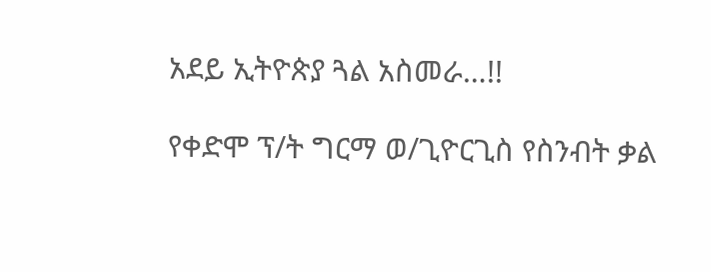አደይ ኢትዮጵያ ጓል አስመራ…!!

የቀድሞ ፕ/ት ግርማ ወ/ጊዮርጊስ የስንብት ቃል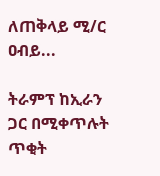ለጠቅላይ ሚ/ር ዐብይ...

ትራምፕ ከኢራን ጋር በሚቀጥሉት ጥቂት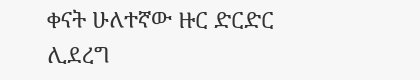ቀናት ሁለተኛው ዙር ድርድር ሊደረግ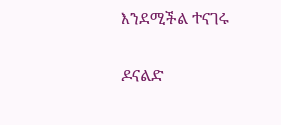እንደሚችል ተናገሩ

ዶናልድ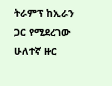ትራምፕ ከኢራን ጋር የሚደረገው ሁለተኛ ዙር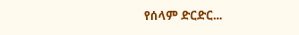የሰላም ድርድር...